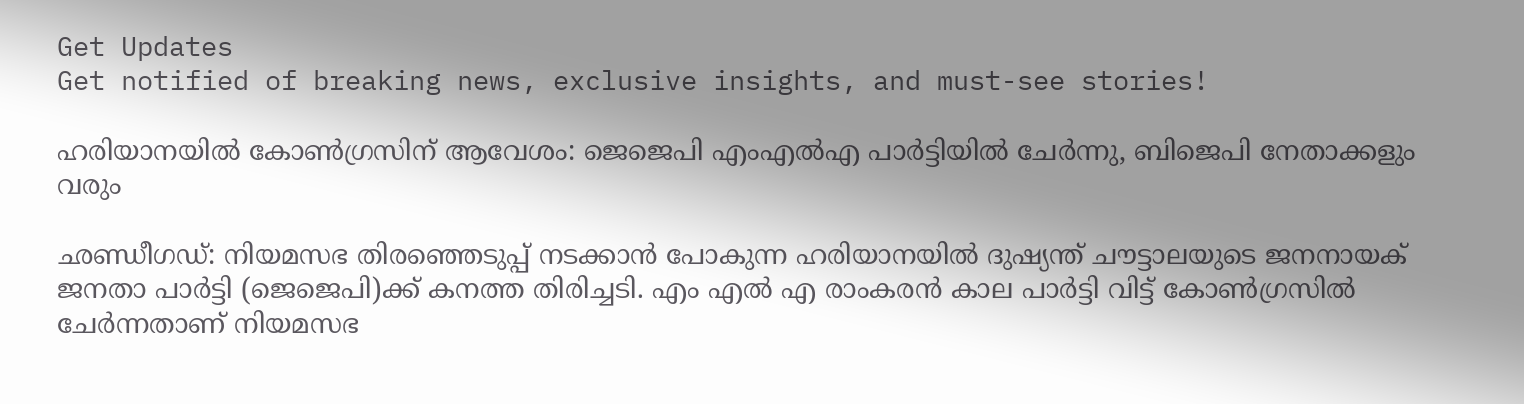Get Updates
Get notified of breaking news, exclusive insights, and must-see stories!

ഹരിയാനയില്‍ കോണ്‍ഗ്രസിന് ആവേശം: ജെജെപി എംഎല്‍എ പാർട്ടിയില്‍ ചേർന്നു, ബിജെപി നേതാക്കളും വരും

ഛണ്ഡീഗഡ്: നിയമസഭ തിരഞ്ഞെടുപ്പ് നടക്കാന്‍ പോകുന്ന ഹരിയാനയില്‍ ദുഷ്യന്ത് ചൗട്ടാലയുടെ ജനനായക് ജനതാ പാർട്ടി (ജെജെപി)ക്ക് കനത്ത തിരിച്ചടി. എം എൽ എ രാംകരൻ കാല പാർട്ടി വിട്ട് കോൺഗ്രസിൽ ചേർന്നതാണ് നിയമസഭ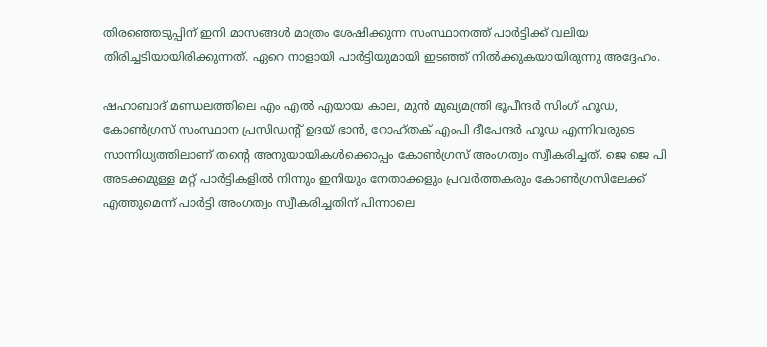തിരഞ്ഞെടുപ്പിന് ഇനി മാസങ്ങള്‍ മാത്രം ശേഷിക്കുന്ന സംസ്ഥാനത്ത് പാർട്ടിക്ക് വലിയ തിരിച്ചടിയായിരിക്കുന്നത്. ഏറെ നാളായി പാർട്ടിയുമായി ഇടഞ്ഞ് നില്‍ക്കുകയായിരുന്നു അദ്ദേഹം.

ഷഹാബാദ് മണ്ഡലത്തിലെ എം എൽ എയായ കാല, മുൻ മുഖ്യമന്ത്രി ഭൂപീന്ദർ സിംഗ് ഹൂഡ, കോൺഗ്രസ് സംസ്ഥാന പ്രസിഡൻ്റ് ഉദയ് ഭാൻ, റോഹ്തക് എംപി ദീപേന്ദർ ഹൂഡ എന്നിവരുടെ സാന്നിധ്യത്തിലാണ് തൻ്റെ അനുയായികൾക്കൊപ്പം കോണ്‍ഗ്രസ് അംഗത്വം സ്വീകരിച്ചത്. ജെ ജെ പി അടക്കമുള്ള മറ്റ് പാർട്ടികളില്‍ നിന്നും ഇനിയും നേതാക്കളും പ്രവർത്തകരും കോണ്‍ഗ്രസിലേക്ക് എത്തുമെന്ന് പാർട്ടി അംഗത്വം സ്വീകരിച്ചതിന് പിന്നാലെ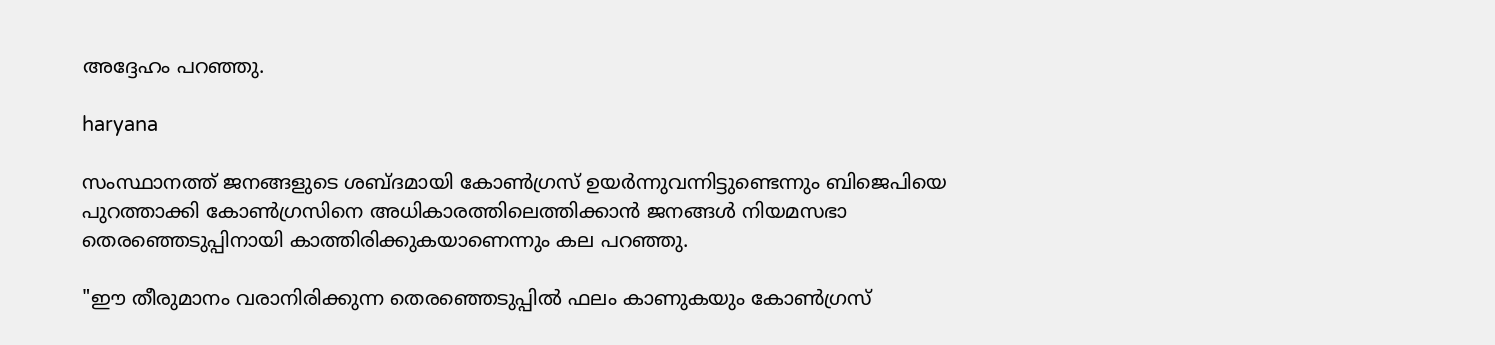അദ്ദേഹം പറഞ്ഞു.

haryana

സംസ്ഥാനത്ത് ജനങ്ങളുടെ ശബ്ദമായി കോൺഗ്രസ് ഉയർന്നുവന്നിട്ടുണ്ടെന്നും ബിജെപിയെ പുറത്താക്കി കോൺഗ്രസിനെ അധികാരത്തിലെത്തിക്കാൻ ജനങ്ങൾ നിയമസഭാ തെരഞ്ഞെടുപ്പിനായി കാത്തിരിക്കുകയാണെന്നും കല പറഞ്ഞു.

"ഈ തീരുമാനം വരാനിരിക്കുന്ന തെരഞ്ഞെടുപ്പിൽ ഫലം കാണുകയും കോൺഗ്രസ്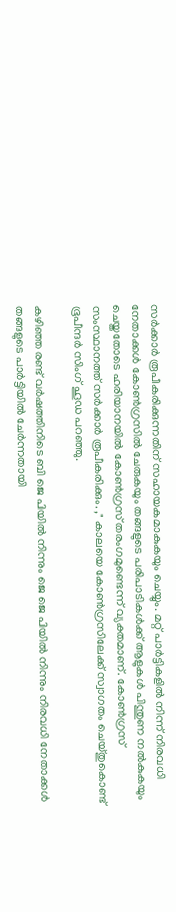സർക്കാർ രൂപീകരിക്കുന്നതിന് സഹായകമാകുകയും ചെയ്യും. മറ്റ് പാർട്ടികളിൽ നിന്ന് നിരവധി നേതാക്കൾ കോൺഗ്രസിൽ ചേരുകയും തങ്ങളുടെ പരിപാടികൾക്ക് ആളുകൾ പിന്തുണ നൽകുകയും ചെയ്തതോടെ ഹരിയാനയിൽ കോൺഗ്രസ് തരംഗമുണ്ടെന്ന് വ്യക്തമാണ്. കോൺഗ്രസ് സംസ്ഥാനത്ത് സർക്കാർ രൂപീകരിക്കും. ," കാലയെ കോൺഗ്രസിലേക്ക് സ്വാഗതം ചെയ്തുകൊണ്ട് ഭൂപീന്ദർ സിംഗ് ഹൂഡ പറഞ്ഞു.

കഴിഞ്ഞ രണ്ട് വർഷത്തിനിടെ ബി ജെ പിയിൽ നിന്നും ജെ ജെ പിയിൽ നിന്നും നിരവധി നേതാക്കൾ തങ്ങളുടെ പാർട്ടിയിൽ ചേർന്നതായി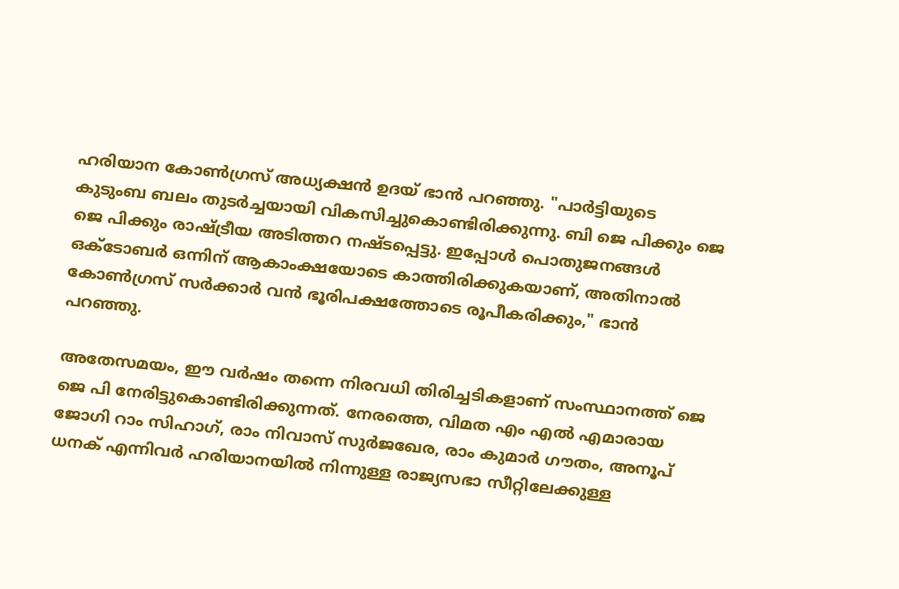ഹരിയാന കോൺഗ്രസ് അധ്യക്ഷൻ ഉദയ് ഭാൻ പറഞ്ഞു. "പാർട്ടിയുടെ കുടുംബ ബലം തുടർച്ചയായി വികസിച്ചുകൊണ്ടിരിക്കുന്നു. ബി ജെ പിക്കും ജെ ജെ പിക്കും രാഷ്ട്രീയ അടിത്തറ നഷ്‌ടപ്പെട്ടു. ഇപ്പോൾ പൊതുജനങ്ങൾ ഒക്‌ടോബർ ഒന്നിന് ആകാംക്ഷയോടെ കാത്തിരിക്കുകയാണ്, അതിനാൽ കോൺഗ്രസ് സർക്കാർ വൻ ഭൂരിപക്ഷത്തോടെ രൂപീകരിക്കും," ഭാൻ പറഞ്ഞു.

അതേസമയം, ഈ വർഷം തന്നെ നിരവധി തിരിച്ചടികളാണ് സംസ്ഥാനത്ത് ജെ ജെ പി നേരിട്ടുകൊണ്ടിരിക്കുന്നത്. നേരത്തെ, വിമത എം എൽ എമാരായ ജോഗി റാം സിഹാഗ്, രാം നിവാസ് സുർജഖേര, രാം കുമാർ ഗൗതം, അനൂപ് ധനക് എന്നിവർ ഹരിയാനയിൽ നിന്നുള്ള രാജ്യസഭാ സീറ്റിലേക്കുള്ള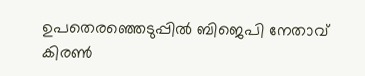ഉപതെരഞ്ഞെടുപ്പില്‍ ബിജെപി നേതാവ് കിരൺ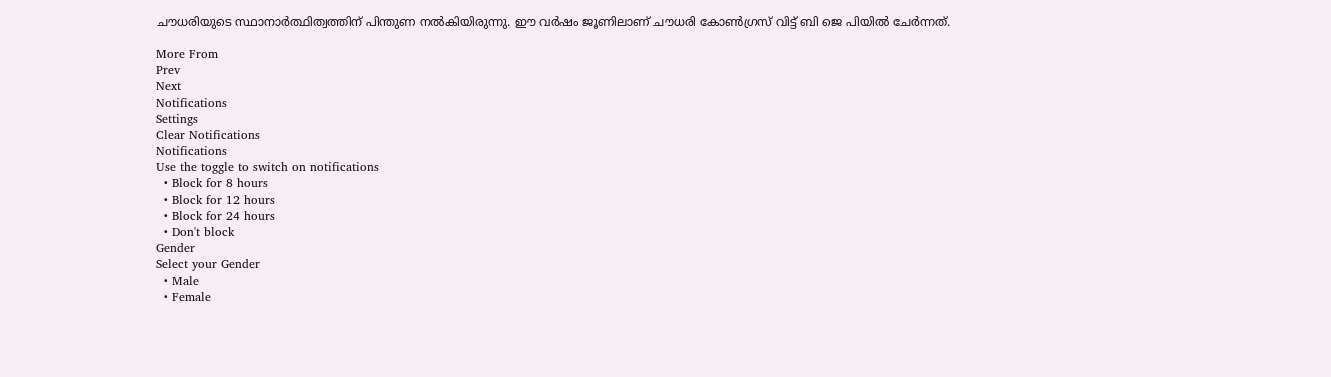ചൗധരിയുടെ സ്ഥാനാർത്ഥിത്വത്തിന് പിന്തുണ നൽകിയിരുന്നു. ഈ വർഷം ജൂണിലാണ് ചൗധരി കോൺഗ്രസ് വിട്ട് ബി ജെ പിയിൽ ചേർന്നത്.

More From
Prev
Next
Notifications
Settings
Clear Notifications
Notifications
Use the toggle to switch on notifications
  • Block for 8 hours
  • Block for 12 hours
  • Block for 24 hours
  • Don't block
Gender
Select your Gender
  • Male
  • Female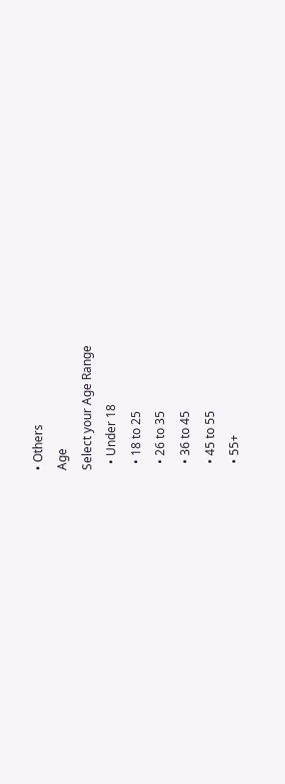• Others
Age
Select your Age Range
  • Under 18
  • 18 to 25
  • 26 to 35
  • 36 to 45
  • 45 to 55
  • 55+